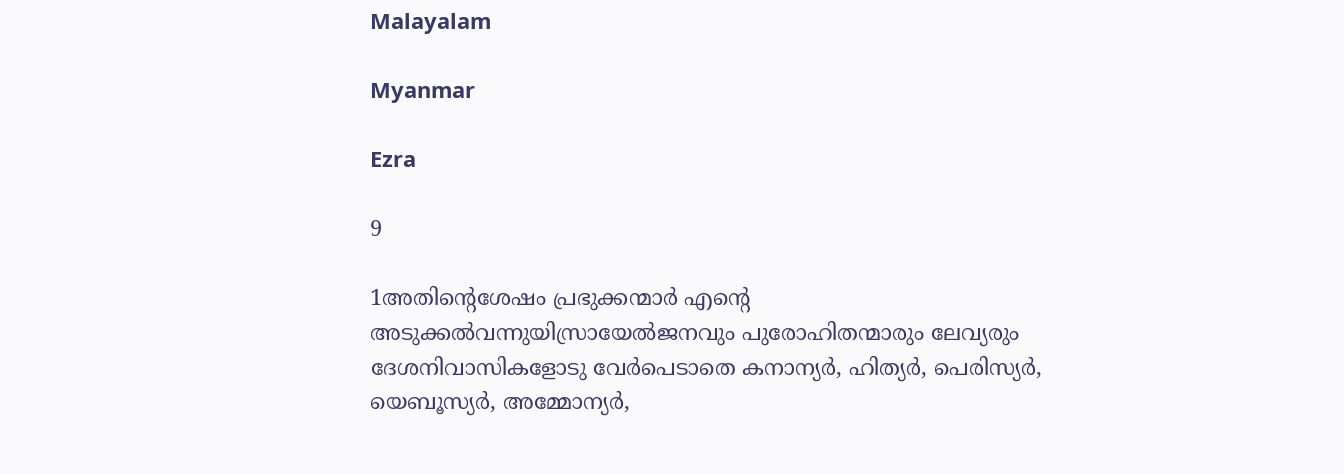Malayalam

Myanmar

Ezra

9

1അതിന്റെശേഷം പ്രഭുക്കന്മാര്‍ എന്റെ അടുക്കല്‍വന്നുയിസ്രായേല്‍ജനവും പുരോഹിതന്മാരും ലേവ്യരും ദേശനിവാസികളോടു വേര്‍പെടാതെ കനാന്യര്‍, ഹിത്യര്‍, പെരിസ്യര്‍, യെബൂസ്യര്‍, അമ്മോന്യര്‍,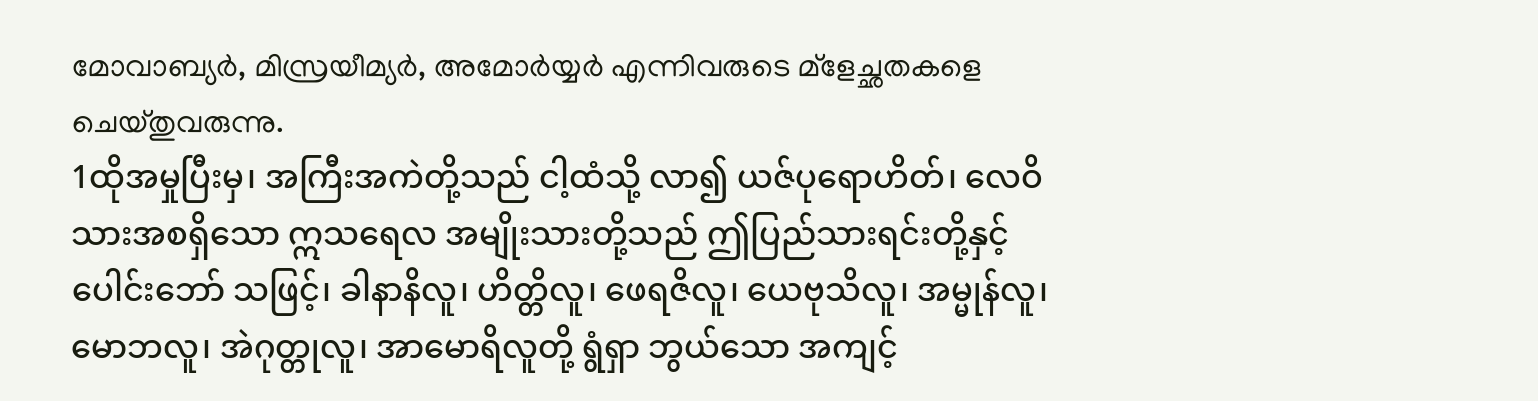മോവാബ്യര്‍, മിസ്രയീമ്യര്‍, അമോര്‍യ്യര്‍ എന്നിവരുടെ മ്ളേച്ഛതകളെ ചെയ്തുവരുന്നു.
1ထိုအမှုပြီးမှ၊ အကြီးအကဲတို့သည် ငါ့ထံသို့ လာ၍ ယဇ်ပုရောဟိတ်၊ လေဝိသားအစရှိသော ဣသရေလ အမျိုးသားတို့သည် ဤပြည်သားရင်းတို့နှင့် ပေါင်းဘော် သဖြင့်၊ ခါနာနိလူ၊ ဟိတ္တိလူ၊ ဖေရဇိလူ၊ ယေဗုသိလူ၊ အမ္မုန်လူ၊ မောဘလူ၊ အဲဂုတ္တုလူ၊ အာမောရိလူတို့ ရွံရှာ ဘွယ်သော အကျင့်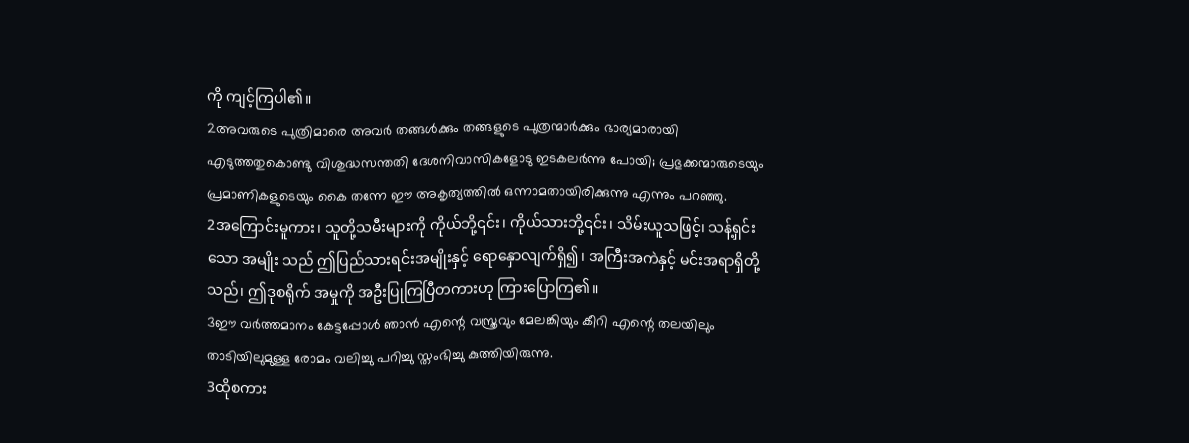ကို ကျင့်ကြပါ၏။
2അവരുടെ പുത്രിമാരെ അവര്‍ തങ്ങള്‍ക്കും തങ്ങളുടെ പുത്രന്മാര്‍ക്കും ഭാര്യമാരായി എടുത്തതുകൊണ്ടു വിശുദ്ധസന്തതി ദേശനിവാസികളോടു ഇടകലര്‍ന്നു പോയി; പ്രഭുക്കന്മാരുടെയും പ്രമാണികളുടെയും കൈ തന്നേ ഈ അകൃത്യത്തില്‍ ഒന്നാമതായിരിക്കുന്നു എന്നും പറഞ്ഞു.
2အကြောင်းမူကား၊ သူတို့သမီးများကို ကိုယ်ဘို့၎င်း၊ ကိုယ်သားဘို့၎င်း၊ သိမ်းယူသဖြင့်၊ သန့်ရှင်းသော အမျိုး သည် ဤပြည်သားရင်းအမျိုးနှင့် ရောနှောလျက်ရှိ၍၊ အကြီးအကဲနှင့် မင်းအရာရှိတို့သည်၊ ဤဒုစရိုက် အမှုကို အဦးပြုကြပြီတကားဟု ကြားပြောကြ၏။
3ഈ വര്‍ത്തമാനം കേട്ടപ്പോള്‍ ഞാന്‍ എന്റെ വസ്ത്രവും മേലങ്കിയും കീറി എന്റെ തലയിലും താടിയിലുമുള്ള രോമം വലിച്ചു പറിച്ചു സ്തംഭിച്ചു കുത്തിയിരുന്നു.
3ထိုစကား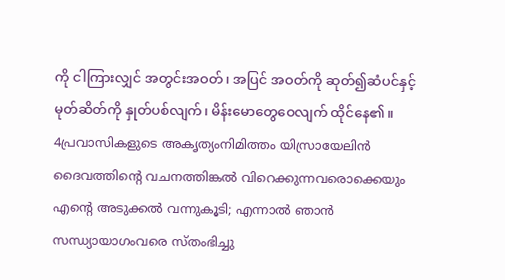ကို ငါကြားလျှင် အတွင်းအဝတ်၊ အပြင် အဝတ်ကို ဆုတ်၍ဆံပင်နှင့် မုတ်ဆိတ်ကို နှုတ်ပစ်လျက်၊ မိန်းမောတွေဝေလျက် ထိုင်နေ၏။
4പ്രവാസികളുടെ അകൃത്യംനിമിത്തം യിസ്രായേലിന്‍ ദൈവത്തിന്റെ വചനത്തിങ്കല്‍ വിറെക്കുന്നവരൊക്കെയും എന്റെ അടുക്കല്‍ വന്നുകൂടി; എന്നാല്‍ ഞാന്‍ സന്ധ്യായാഗംവരെ സ്തംഭിച്ചു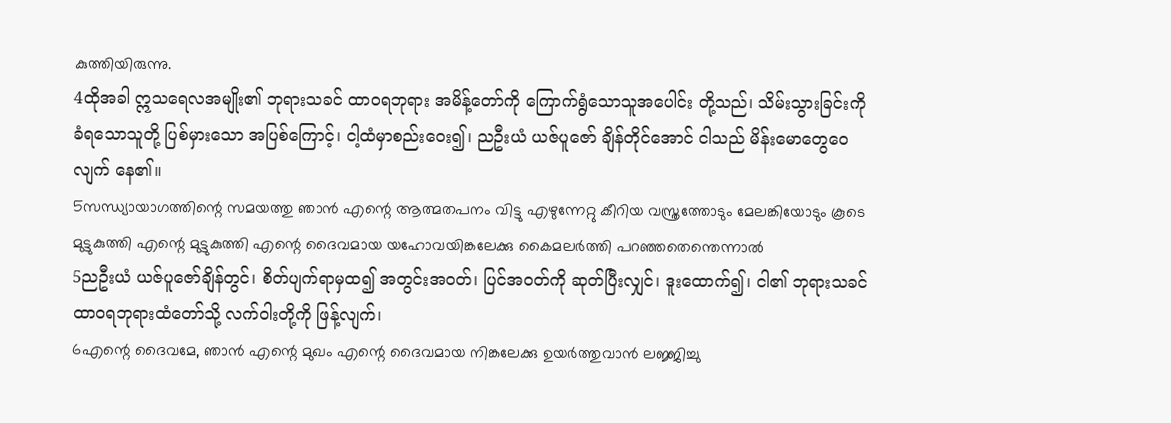കുത്തിയിരുന്നു.
4ထိုအခါ ဣသရေလအမျိုး၏ ဘုရားသခင် ထာဝရဘုရား အမိန့်တော်ကို ကြောက်ရွံသောသူအပေါင်း တို့သည်၊ သိမ်းသွားခြင်းကို ခံရသောသူတို့ ပြစ်မှားသော အပြစ်ကြောင့်၊ ငါ့ထံမှာစည်းဝေး၍၊ ညဦးယံ ယဇ်ပူဇော် ချိန်တိုင်အောင် ငါသည် မိန်းမောတွေဝေလျက် နေ၏။
5സന്ധ്യായാഗത്തിന്റെ സമയത്തു ഞാന്‍ എന്റെ ആത്മതപനം വിട്ടു എഴുന്നേറ്റു കീറിയ വസ്ത്രത്തോടും മേലങ്കിയോടും കൂടെ മുട്ടുകുത്തി എന്റെ മുട്ടുകുത്തി എന്റെ ദൈവമായ യഹോവയിങ്കലേക്കു കൈമലര്‍ത്തി പറഞ്ഞതെന്തെന്നാല്‍
5ညဦးယံ ယဇ်ပူဇော်ချိန်တွင်၊ စိတ်ပျက်ရာမှထ၍ အတွင်းအဝတ်၊ ပြင်အဝတ်ကို ဆုတ်ပြီးလျှင်၊ ဒူးထောက်၍၊ ငါ၏ ဘုရားသခင် ထာဝရဘုရားထံတော်သို့ လက်ဝါးတို့ကို ဖြန့်လျက်၊
6എന്റെ ദൈവമേ, ഞാന്‍ എന്റെ മുഖം എന്റെ ദൈവമായ നിങ്കലേക്കു ഉയര്‍ത്തുവാന്‍ ലജ്ജിച്ചു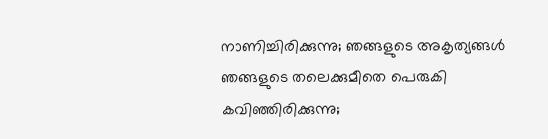നാണിച്ചിരിക്കുന്നു; ഞങ്ങളുടെ അകൃത്യങ്ങള്‍ ഞങ്ങളുടെ തലെക്കുമീതെ പെരുകി കവിഞ്ഞിരിക്കുന്നു;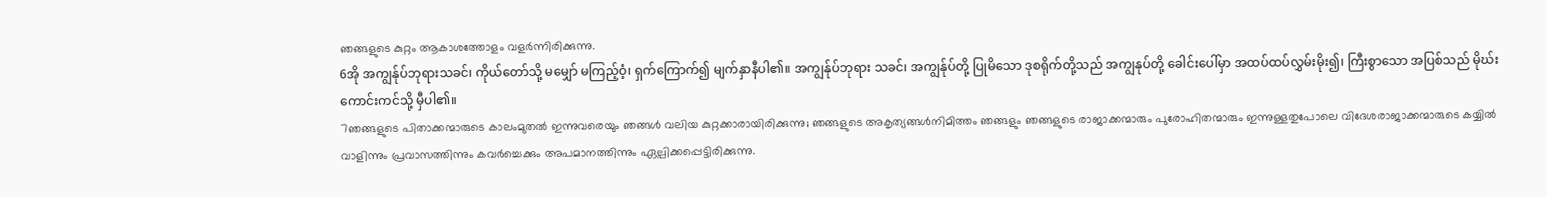ഞങ്ങളുടെ കുറ്റം ആകാശത്തോളം വളര്‍ന്നിരിക്കുന്നു.
6အို အကျွန်ုပ်ဘုရားသခင်၊ ကိုယ်တော်သို့ မမျှော် မကြည့်ဝံ့၊ ရှက်ကြောက်၍ မျက်နှာနီပါ၏။ အကျွန်ုပ်ဘုရား သခင်၊ အကျွန်ုပ်တို့ ပြုမိသော ဒုစရိုက်တို့သည် အကျွနုပ်တို့ ခေါင်းပေါ်မှာ အထပ်ထပ်လွှမ်းမိုး၍၊ ကြီးစွာသော အပြစ်သည် မိုဃ်းကောင်းကင်သို့ မှီပါ၏။
7ഞങ്ങളുടെ പിതാക്കന്മാരുടെ കാലംമുതല്‍ ഇന്നുവരെയും ഞങ്ങള്‍ വലിയ കുറ്റക്കാരായിരിക്കുന്നു; ഞങ്ങളുടെ അകൃത്യങ്ങള്‍നിമിത്തം ഞങ്ങളും ഞങ്ങളുടെ രാജാക്കന്മാരും പുരോഹിതന്മാരും ഇന്നുള്ളതുപോലെ വിദേശരാജാക്കന്മാരുടെ കയ്യില്‍ വാളിന്നും പ്രവാസത്തിന്നും കവര്‍ച്ചെക്കും അപമാനത്തിന്നും ഏല്പിക്കപ്പെട്ടിരിക്കുന്നു.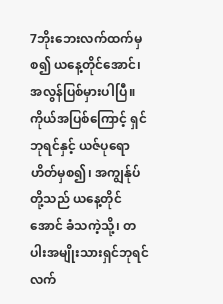7ဘိုးဘေးလက်ထက်မှစ၍ ယနေ့တိုင်အောင်၊ အလွန်ပြစ်မှားပါပြီ။ ကိုယ်အပြစ်ကြောင့် ရှင်ဘုရင်နှင့် ယဇ်ပုရောဟိတ်မှစ၍၊ အကျွန်ုပ်တို့သည် ယနေ့တိုင်အောင် ခံသကဲ့သို့၊ တပါးအမျိုးသားရှင်ဘုရင်လက်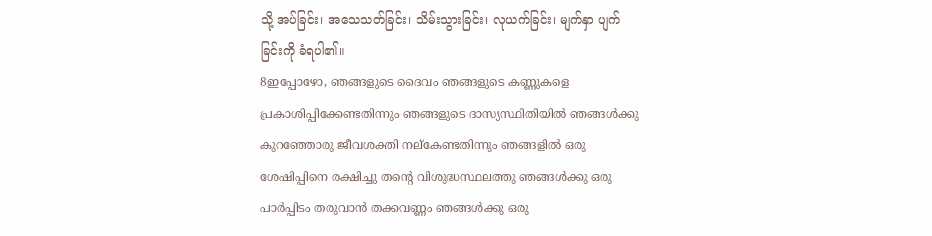သို့ အပ်ခြင်း၊ အသေသတ်ခြင်း၊ သိမ်းသွားခြင်း၊ လုယက်ခြင်း၊ မျက်နှာ ပျက်ခြင်းကို ခံရပါ၏။
8ഇപ്പോഴോ, ഞങ്ങളുടെ ദൈവം ഞങ്ങളുടെ കണ്ണുകളെ പ്രകാശിപ്പിക്കേണ്ടതിന്നും ഞങ്ങളുടെ ദാസ്യസ്ഥിതിയില്‍ ഞങ്ങള്‍ക്കു കുറഞ്ഞോരു ജീവശക്തി നല്കേണ്ടതിന്നും ഞങ്ങളില്‍ ഒരു ശേഷിപ്പിനെ രക്ഷിച്ചു തന്റെ വിശുദ്ധസ്ഥലത്തു ഞങ്ങള്‍ക്കു ഒരു പാര്‍പ്പിടം തരുവാന്‍ തക്കവണ്ണം ഞങ്ങള്‍ക്കു ഒരു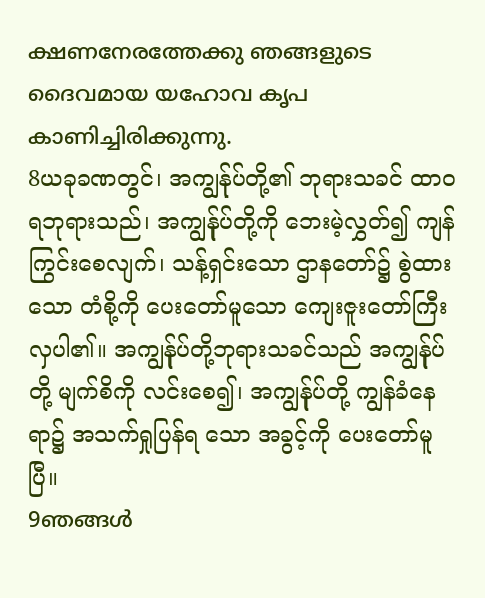ക്ഷണനേരത്തേക്കു ഞങ്ങളുടെ ദൈവമായ യഹോവ കൃപ കാണിച്ചിരിക്കുന്നു.
8ယခုခဏတွင်၊ အကျွန်ုပ်တို့၏ ဘုရားသခင် ထာဝရဘုရားသည်၊ အကျွန်ုပ်တို့ကို ဘေးမဲ့လွှတ်၍ ကျန် ကြွင်းစေလျက်၊ သန့်ရှင်းသော ဌာနတော်၌ စွဲထားသော တံစို့ကို ပေးတော်မူသော ကျေးဇူးတော်ကြီးလှပါ၏။ အကျွန်ုပ်တို့ဘုရားသခင်သည် အကျွန်ုပ်တို့ မျက်စိကို လင်းစေ၍၊ အကျွန်ုပ်တို့ ကျွန်ခံနေရာ၌ အသက်ရှုပြန်ရ သော အခွင့်ကို ပေးတော်မူပြီ။
9ഞങ്ങള്‍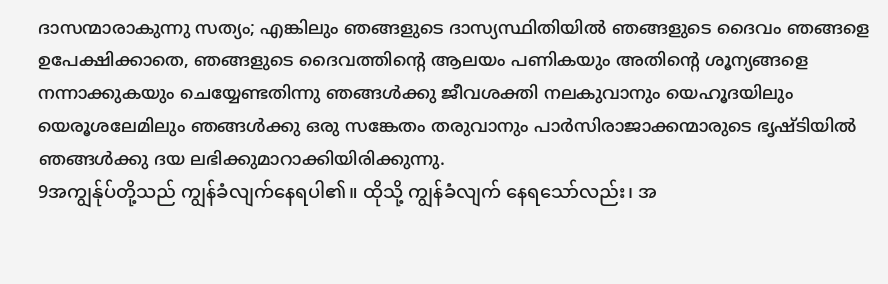ദാസന്മാരാകുന്നു സത്യം; എങ്കിലും ഞങ്ങളുടെ ദാസ്യസ്ഥിതിയില്‍ ഞങ്ങളുടെ ദൈവം ഞങ്ങളെ ഉപേക്ഷിക്കാതെ, ഞങ്ങളുടെ ദൈവത്തിന്റെ ആലയം പണികയും അതിന്റെ ശൂന്യങ്ങളെ നന്നാക്കുകയും ചെയ്യേണ്ടതിന്നു ഞങ്ങള്‍ക്കു ജീവശക്തി നലകുവാനും യെഹൂദയിലും യെരൂശലേമിലും ഞങ്ങള്‍ക്കു ഒരു സങ്കേതം തരുവാനും പാര്‍സിരാജാക്കന്മാരുടെ ഭൃഷ്ടിയില്‍ ഞങ്ങള്‍ക്കു ദയ ലഭിക്കുമാറാക്കിയിരിക്കുന്നു.
9အကျွန်ုပ်တို့သည် ကျွန်ခံလျက်နေရပါ၏။ ထိုသို့ ကျွန်ခံလျက် နေရသော်လည်း၊ အ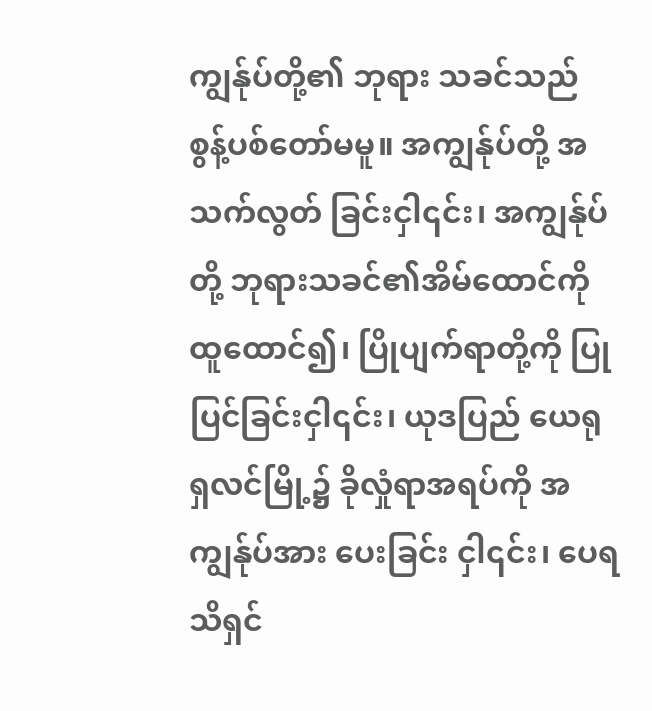ကျွန်ုပ်တို့၏ ဘုရား သခင်သည် စွန့်ပစ်တော်မမူ။ အကျွန်ုပ်တို့ အသက်လွတ် ခြင်းငှါ၎င်း၊ အကျွန်ုပ်တို့ ဘုရားသခင်၏အိမ်ထောင်ကို ထူထောင်၍၊ ပြိုပျက်ရာတို့ကို ပြုပြင်ခြင်းငှါ၎င်း၊ ယုဒပြည် ယေရုရှလင်မြို့၌ ခိုလှုံရာအရပ်ကို အကျွန်ုပ်အား ပေးခြင်း ငှါ၎င်း၊ ပေရသိရှင်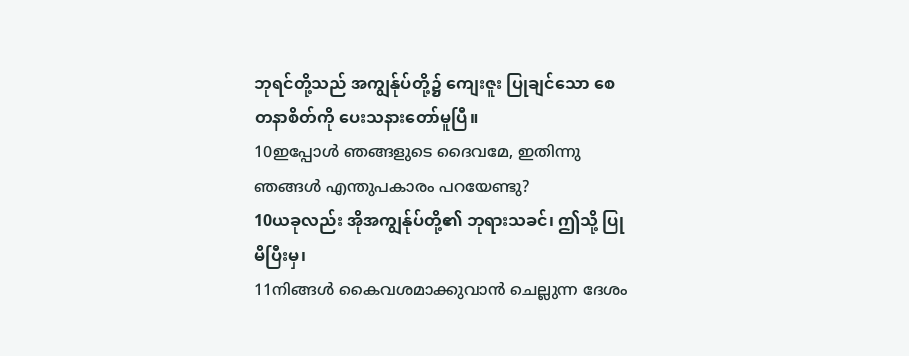ဘုရင်တို့သည် အကျွန်ုပ်တို့၌ ကျေးဇူး ပြုချင်သော စေတနာစိတ်ကို ပေးသနားတော်မူပြီ။
10ഇപ്പോള്‍ ഞങ്ങളുടെ ദൈവമേ, ഇതിന്നു ഞങ്ങള്‍ എന്തുപകാരം പറയേണ്ടു?
10ယခုလည်း အိုအကျွန်ုပ်တို့၏ ဘုရားသခင်၊ ဤသို့ ပြုမိပြီးမှ၊
11നിങ്ങള്‍ കൈവശമാക്കുവാന്‍ ചെല്ലുന്ന ദേശം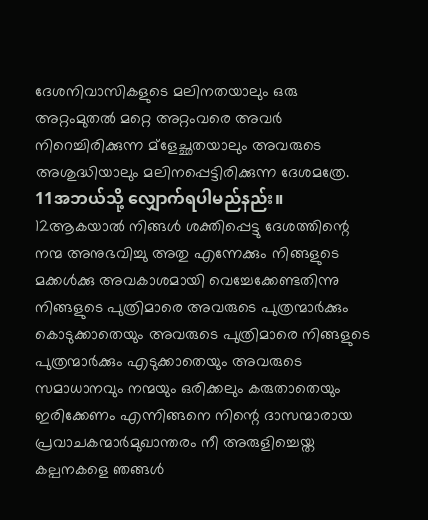ദേശനിവാസികളുടെ മലിനതയാലും ഒരു അറ്റംമുതല്‍ മറ്റെ അറ്റംവരെ അവര്‍ നിറെച്ചിരിക്കുന്ന മ്ളേച്ഛതയാലും അവരുടെ അശുദ്ധിയാലും മലിനപ്പെട്ടിരിക്കുന്ന ദേശമത്രേ.
11အဘယ်သို့ လျှောက်ရပါမည်နည်း။
12ആകയാല്‍ നിങ്ങള്‍ ശക്തിപ്പെട്ടു ദേശത്തിന്റെ നന്മ അനുഭവിച്ചു അതു എന്നേക്കും നിങ്ങളുടെ മക്കള്‍ക്കു അവകാശമായി വെച്ചേക്കേണ്ടതിന്നു നിങ്ങളുടെ പുത്രിമാരെ അവരുടെ പുത്രന്മാര്‍ക്കും കൊടുക്കാതെയും അവരുടെ പുത്രിമാരെ നിങ്ങളുടെ പുത്രന്മാര്‍ക്കും എടുക്കാതെയും അവരുടെ സമാധാനവും നന്മയും ഒരിക്കലും കരുതാതെയും ഇരിക്കേണം എന്നിങ്ങനെ നിന്റെ ദാസന്മാരായ പ്രവാചകന്മാര്‍മുഖാന്തരം നീ അരുളിച്ചെയ്ത കല്പനകളെ ഞങ്ങള്‍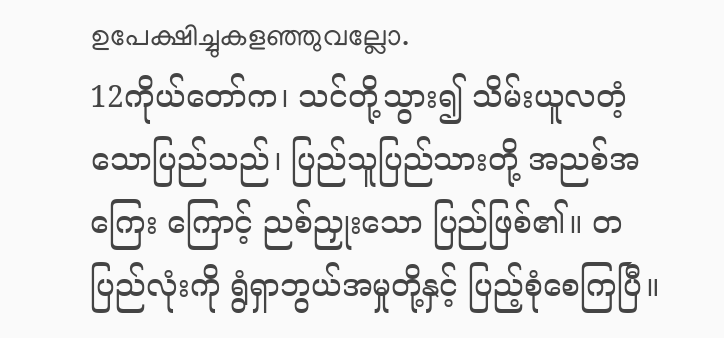ഉപേക്ഷിച്ചുകളഞ്ഞുവല്ലോ.
12ကိုယ်တော်က၊ သင်တို့သွား၍ သိမ်းယူလတံ့ သောပြည်သည်၊ ပြည်သူပြည်သားတို့ အညစ်အကြေး ကြောင့် ညစ်ညှုးသော ပြည်ဖြစ်၏။ တပြည်လုံးကို ရွံရှာဘွယ်အမှုတို့နှင့် ပြည့်စုံစေကြပြီ။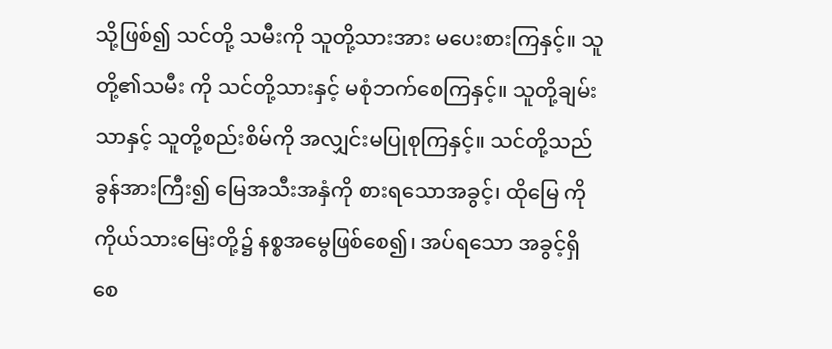သို့ဖြစ်၍ သင်တို့ သမီးကို သူတို့သားအား မပေးစားကြနှင့်။ သူတို့၏သမီး ကို သင်တို့သားနှင့် မစုံဘက်စေကြနှင့်။ သူတို့ချမ်းသာနှင့် သူတို့စည်းစိမ်ကို အလျှင်းမပြုစုကြနှင့်။ သင်တို့သည် ခွန်အားကြီး၍ မြေအသီးအနှံကို စားရသောအခွင့်၊ ထိုမြေ ကို ကိုယ်သားမြေးတို့၌ နစ္စအမွေဖြစ်စေ၍၊ အပ်ရသော အခွင့်ရှိစေ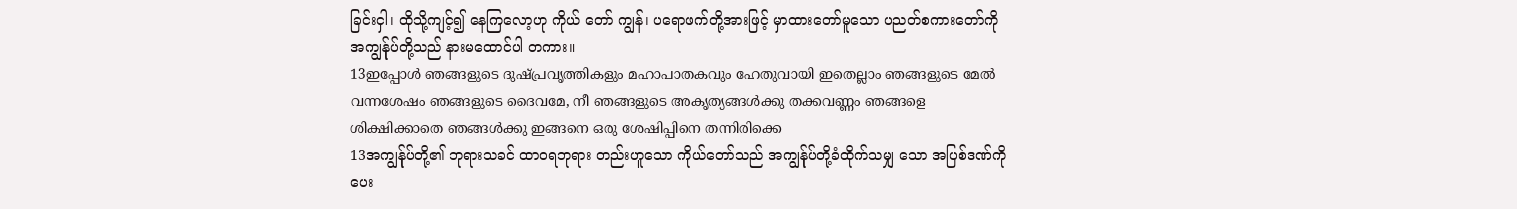ခြင်းငှါ၊ ထိုသို့ကျင့်၍ နေကြလော့ဟု ကိုယ် တော် ကျွန်၊ ပရောဖက်တို့အားဖြင့် မှာထားတော်မူသော ပညတ်စကားတော်ကို အကျွန်ုပ်တို့သည် နားမထောင်ပါ တကား။
13ഇപ്പോള്‍ ഞങ്ങളുടെ ദുഷ്പ്രവൃത്തികളും മഹാപാതകവും ഹേതുവായി ഇതെല്ലാം ഞങ്ങളുടെ മേല്‍ വന്നശേഷം ഞങ്ങളുടെ ദൈവമേ, നീ ഞങ്ങളുടെ അകൃത്യങ്ങള്‍ക്കു തക്കവണ്ണം ഞങ്ങളെ ശിക്ഷിക്കാതെ ഞങ്ങള്‍ക്കു ഇങ്ങനെ ഒരു ശേഷിപ്പിനെ തന്നിരിക്കെ
13အကျွန်ုပ်တို့၏ ဘုရားသခင် ထာဝရဘုရား တည်းဟူသော ကိုယ်တော်သည် အကျွန်ုပ်တို့ခံထိုက်သမျှ သော အပြစ်ဒဏ်ကို ပေး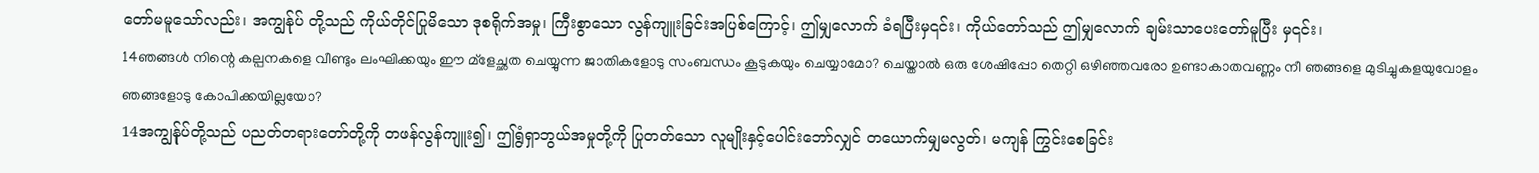တော်မမူသော်လည်း၊ အကျွန်ုပ် တို့သည် ကိုယ်တိုင်ပြုမိသော ဒုစရိုက်အမှု၊ ကြီးစွာသော လွန်ကျူးခြင်းအပြစ်ကြောင့်၊ ဤမျှလောက် ခံရပြီးမှ၎င်း၊ ကိုယ်တော်သည် ဤမျှလောက် ချမ်းသာပေးတော်မူပြီး မှ၎င်း၊
14ഞങ്ങള്‍ നിന്റെ കല്പനകളെ വീണ്ടും ലംഘിക്കയും ഈ മ്ളേച്ഛത ചെയ്യുന്ന ജാതികളോടു സംബന്ധം കൂടുകയും ചെയ്യാമോ? ചെയ്താല്‍ ഒരു ശേഷിപ്പോ തെറ്റി ഒഴിഞ്ഞവരോ ഉണ്ടാകാതവണ്ണം നീ ഞങ്ങളെ മുടിച്ചുകളയുവോളം ഞങ്ങളോടു കോപിക്കയില്ലയോ?
14အကျွန်ုပ်တို့သည် ပညတ်တရားတော်တို့ကို တဖန်လွန်ကျူး၍၊ ဤရွံရှာဘွယ်အမှုတို့ကို ပြုတတ်သော လူမျိုးနှင့်ပေါင်းဘော်လျှင် တယောက်မျှမလွတ်၊ မကျန် ကြွင်းစေခြင်း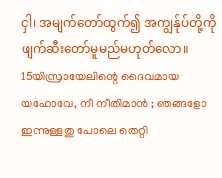ငှါ၊ အမျက်တော်ထွက်၍ အကျွန်ုပ်တို့ကို ဖျက်ဆီးတော်မူမည်မဟုတ်လော။
15യിസ്രായേലിന്റെ ദൈവമായ യഹോവേ, നീ നീതിമാന്‍ ; ഞങ്ങളോ ഇന്നുള്ളതു പോലെ തെറ്റി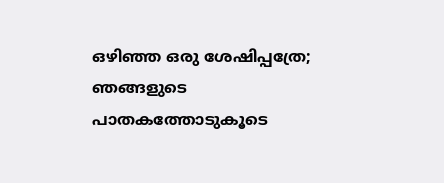ഒഴിഞ്ഞ ഒരു ശേഷിപ്പത്രേ; ഞങ്ങളുടെ പാതകത്തോടുകൂടെ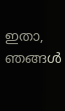ഇതാ, ഞങ്ങള്‍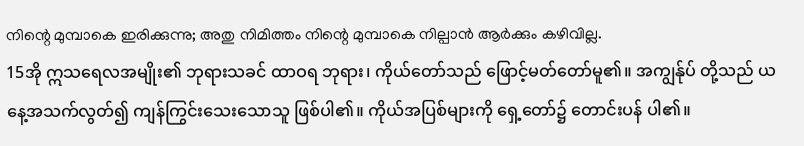നിന്റെ മുമ്പാകെ ഇരിക്കുന്നു; അതു നിമിത്തം നിന്റെ മുമ്പാകെ നില്പാന്‍ ആര്‍ക്കും കഴിവില്ല.
15အို ဣသရေလအမျိုး၏ ဘုရားသခင် ထာဝရ ဘုရား၊ ကိုယ်တော်သည် ဖြောင့်မတ်တော်မူ၏။ အကျွန်ုပ် တို့သည် ယနေ့အသက်လွတ်၍ ကျန်ကြွင်းသေးသောသူ ဖြစ်ပါ၏။ ကိုယ်အပြစ်များကို ရှေ့တော်၌ တောင်းပန် ပါ၏။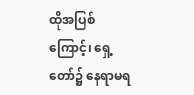ထိုအပြစ်ကြောင့်၊ ရှေ့တော်၌ နေရာမရ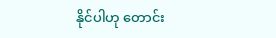နိုင်ပါဟု တောင်း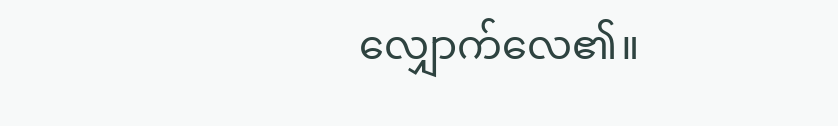လျှောက်လေ၏။